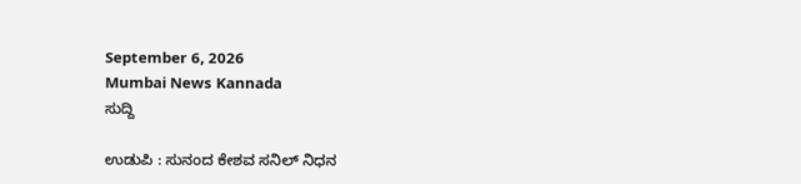September 6, 2026
Mumbai News Kannada
ಸುದ್ದಿ

ಉಡುಪಿ : ಸುನಂದ ಕೇಶವ ಸನಿಲ್ ನಿಧನ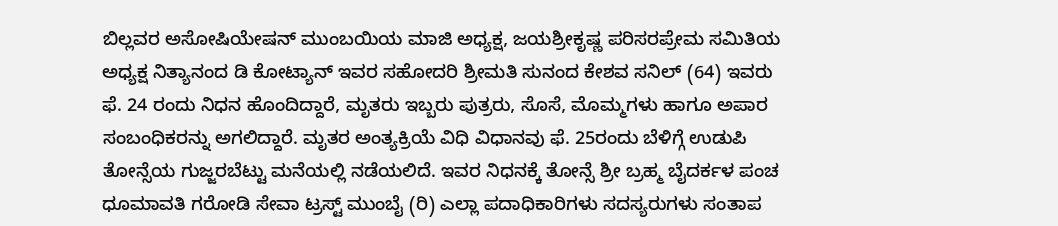ಬಿಲ್ಲವರ ಅಸೋಷಿಯೇಷನ್ ಮುಂಬಯಿಯ ಮಾಜಿ ಅಧ್ಯಕ್ಷ, ಜಯಶ್ರೀಕೃಷ್ಣ ಪರಿಸರಪ್ರೇಮ ಸಮಿತಿಯ ಅಧ್ಯಕ್ಷ ನಿತ್ಯಾನಂದ ಡಿ ಕೋಟ್ಯಾನ್ ಇವರ ಸಹೋದರಿ ಶ್ರೀಮತಿ ಸುನಂದ ಕೇಶವ ಸನಿಲ್ (64) ಇವರು ಫೆ. 24 ರಂದು ನಿಧನ ಹೊಂದಿದ್ದಾರೆ, ಮೃತರು ಇಬ್ಬರು ಪುತ್ರರು, ಸೊಸೆ, ಮೊಮ್ಮಗಳು ಹಾಗೂ ಅಪಾರ ಸಂಬಂಧಿಕರನ್ನು ಅಗಲಿದ್ದಾರೆ. ಮೃತರ ಅಂತ್ಯಕ್ರಿಯೆ ವಿಧಿ ವಿಧಾನವು ಫೆ. 25ರಂದು ಬೆಳಿಗ್ಗೆ ಉಡುಪಿ ತೋನ್ಸೆಯ ಗುಜ್ಜರಬೆಟ್ಟು ಮನೆಯಲ್ಲಿ ನಡೆಯಲಿದೆ. ಇವರ ನಿಧನಕ್ಕೆ ತೋನ್ಸೆ ಶ್ರೀ ಬ್ರಹ್ಮ ಬೈದರ್ಕಳ ಪಂಚ ಧೂಮಾವತಿ ಗರೋಡಿ ಸೇವಾ ಟ್ರಸ್ಟ್ ಮುಂಬೈ (ರಿ) ಎಲ್ಲಾ ಪದಾಧಿಕಾರಿಗಳು ಸದಸ್ಯರುಗಳು ಸಂತಾಪ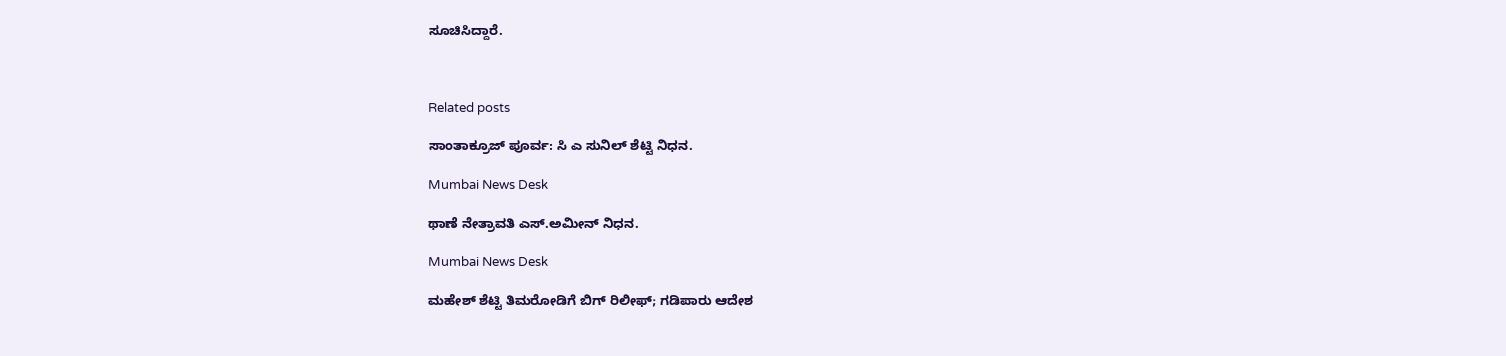ಸೂಚಿಸಿದ್ದಾರೆ.



Related posts

ಸಾಂತಾಕ್ರೂಜ್ ಪೂರ್ವ: ಸಿ ಎ ಸುನಿಲ್ ಶೆಟ್ಟಿ ನಿಧನ.

Mumbai News Desk

ಥಾಣೆ ನೇತ್ರಾವತಿ ಎಸ್.ಅಮೀನ್ ನಿಧನ.

Mumbai News Desk

ಮಹೇಶ್ ಶೆಟ್ಟಿ ತಿಮರೋಡಿಗೆ ಬಿಗ್ ರಿಲೀಫ್; ಗಡಿಪಾರು ಆದೇಶ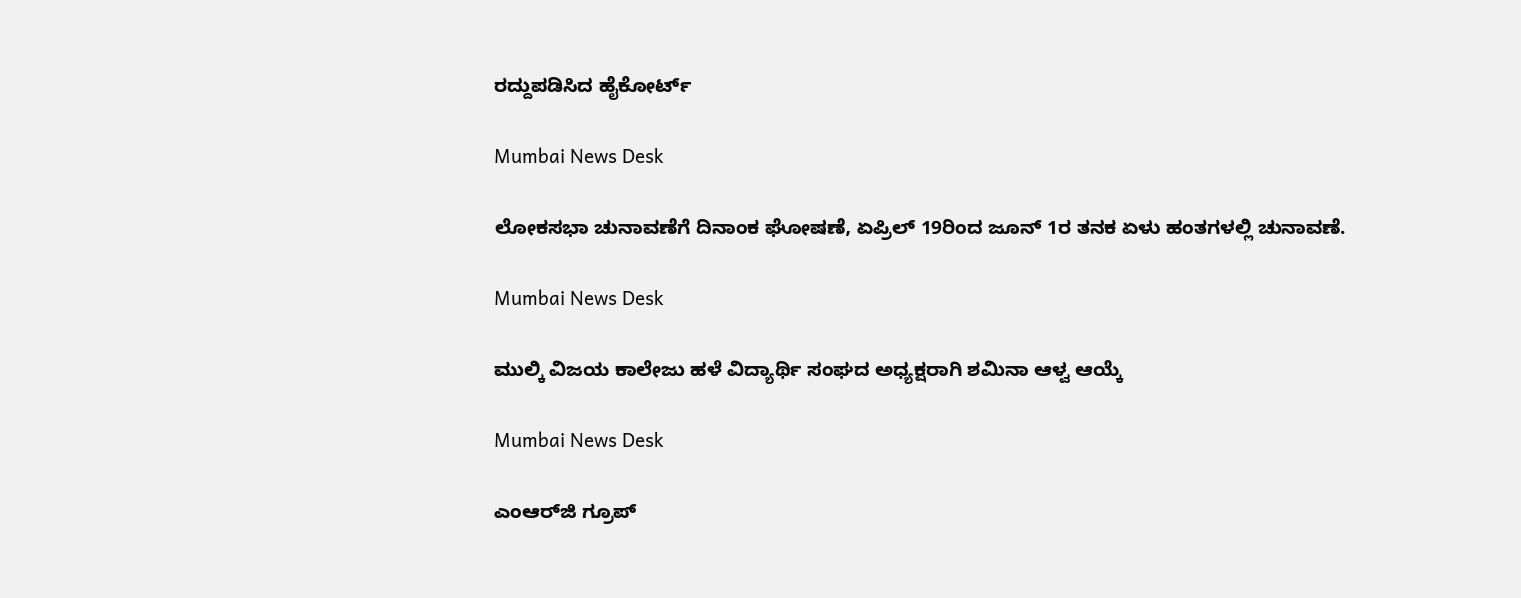ರದ್ದುಪಡಿಸಿದ ಹೈಕೋರ್ಟ್

Mumbai News Desk

ಲೋಕಸಭಾ ಚುನಾವಣೆಗೆ ದಿನಾಂಕ ಘೋಷಣೆ, ಏಪ್ರಿಲ್ 19ರಿಂದ ಜೂನ್ 1ರ ತನಕ ಏಳು ಹಂತಗಳಲ್ಲಿ ಚುನಾವಣೆ.

Mumbai News Desk

ಮುಲ್ಕಿ ವಿಜಯ ಕಾಲೇಜು ಹಳೆ ವಿದ್ಯಾರ್ಥಿ ಸಂಘದ ಅಧ್ಯಕ್ಷರಾಗಿ ಶಮಿನಾ ಆಳ್ವ ಆಯ್ಕೆ

Mumbai News Desk

ಎಂಆರ್‌ಜಿ ಗ್ರೂಪ್‌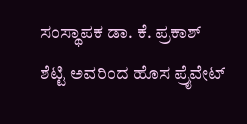ಸಂಸ್ಥಾಪಕ ಡಾ. ಕೆ. ಪ್ರಕಾಶ್ ಶೆಟ್ಟಿ ಅವರಿಂದ ಹೊಸ ಪ್ರೈವೇಟ್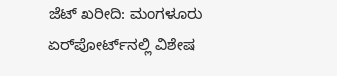ಜೆಟ್ ಖರೀದಿ: ಮಂಗಳೂರು ಏರ್‌ಪೋರ್ಟ್‌ನಲ್ಲಿ ವಿಶೇಷ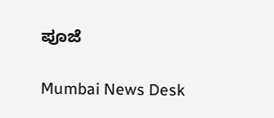ಪೂಜೆ

Mumbai News Desk